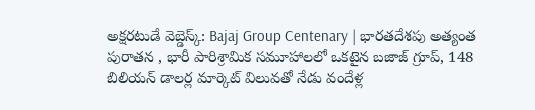అక్షరటుడే వెబ్డెస్క్: Bajaj Group Centenary | భారతదేశపు అత్యంత పురాతన , భారీ పారిశ్రామిక సమూహాలలో ఒకటైన బజాజ్ గ్రూప్, 148 బిలియన్ డాలర్ల మార్కెట్ విలువతో నేడు వందేళ్ల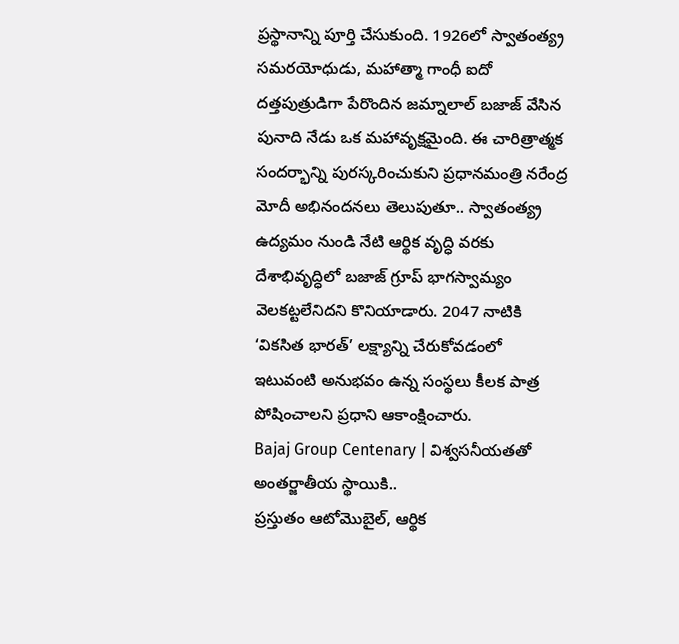ప్రస్థానాన్ని పూర్తి చేసుకుంది. 1926లో స్వాతంత్య్ర సమరయోధుడు, మహాత్మా గాంధీ ఐదో దత్తపుత్రుడిగా పేరొందిన జమ్నాలాల్ బజాజ్ వేసిన పునాది నేడు ఒక మహావృక్షమైంది. ఈ చారిత్రాత్మక సందర్భాన్ని పురస్కరించుకుని ప్రధానమంత్రి నరేంద్ర మోదీ అభినందనలు తెలుపుతూ.. స్వాతంత్య్ర ఉద్యమం నుండి నేటి ఆర్థిక వృద్ధి వరకు దేశాభివృద్ధిలో బజాజ్ గ్రూప్ భాగస్వామ్యం వెలకట్టలేనిదని కొనియాడారు. 2047 నాటికి ‘వికసిత భారత్’ లక్ష్యాన్ని చేరుకోవడంలో ఇటువంటి అనుభవం ఉన్న సంస్థలు కీలక పాత్ర పోషించాలని ప్రధాని ఆకాంక్షించారు.
Bajaj Group Centenary | విశ్వసనీయతతో అంతర్జాతీయ స్థాయికి..
ప్రస్తుతం ఆటోమొబైల్, ఆర్థిక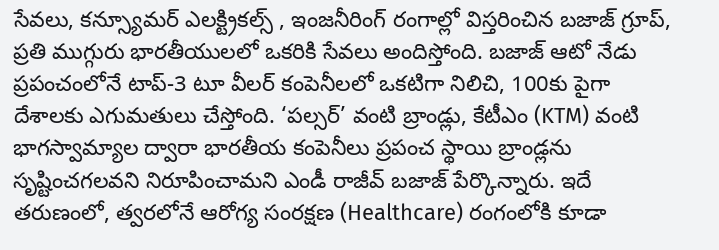సేవలు, కన్స్యూమర్ ఎలక్ట్రికల్స్ , ఇంజనీరింగ్ రంగాల్లో విస్తరించిన బజాజ్ గ్రూప్, ప్రతి ముగ్గురు భారతీయులలో ఒకరికి సేవలు అందిస్తోంది. బజాజ్ ఆటో నేడు ప్రపంచంలోనే టాప్-3 టూ వీలర్ కంపెనీలలో ఒకటిగా నిలిచి, 100కు పైగా దేశాలకు ఎగుమతులు చేస్తోంది. ‘పల్సర్’ వంటి బ్రాండ్లు, కేటీఎం (KTM) వంటి భాగస్వామ్యాల ద్వారా భారతీయ కంపెనీలు ప్రపంచ స్థాయి బ్రాండ్లను సృష్టించగలవని నిరూపించామని ఎండీ రాజీవ్ బజాజ్ పేర్కొన్నారు. ఇదే తరుణంలో, త్వరలోనే ఆరోగ్య సంరక్షణ (Healthcare) రంగంలోకి కూడా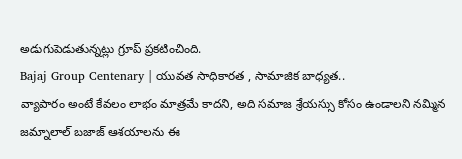అడుగుపెడుతున్నట్లు గ్రూప్ ప్రకటించింది.
Bajaj Group Centenary | యువత సాధికారత , సామాజిక బాధ్యత..
వ్యాపారం అంటే కేవలం లాభం మాత్రమే కాదని, అది సమాజ శ్రేయస్సు కోసం ఉండాలని నమ్మిన జమ్నాలాల్ బజాజ్ ఆశయాలను ఈ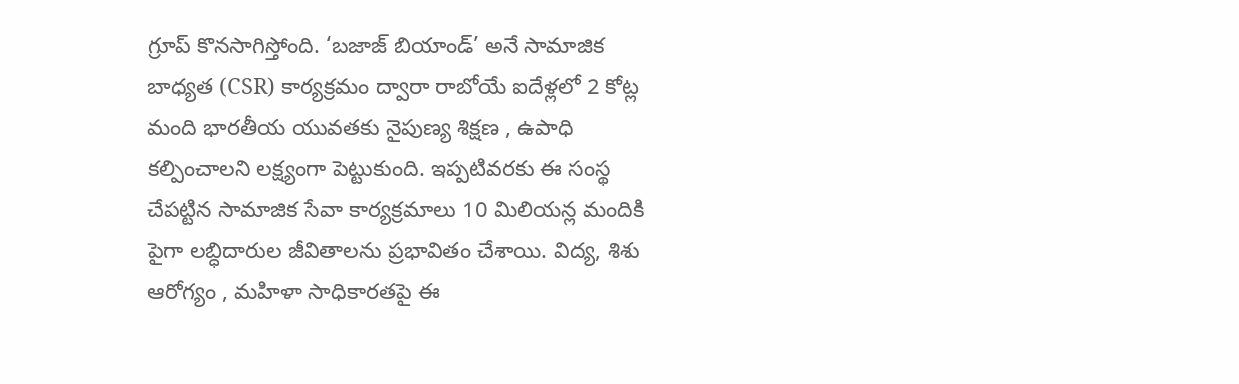గ్రూప్ కొనసాగిస్తోంది. ‘బజాజ్ బియాండ్’ అనే సామాజిక బాధ్యత (CSR) కార్యక్రమం ద్వారా రాబోయే ఐదేళ్లలో 2 కోట్ల మంది భారతీయ యువతకు నైపుణ్య శిక్షణ , ఉపాధి కల్పించాలని లక్ష్యంగా పెట్టుకుంది. ఇప్పటివరకు ఈ సంస్థ చేపట్టిన సామాజిక సేవా కార్యక్రమాలు 10 మిలియన్ల మందికి పైగా లబ్ధిదారుల జీవితాలను ప్రభావితం చేశాయి. విద్య, శిశు ఆరోగ్యం , మహిళా సాధికారతపై ఈ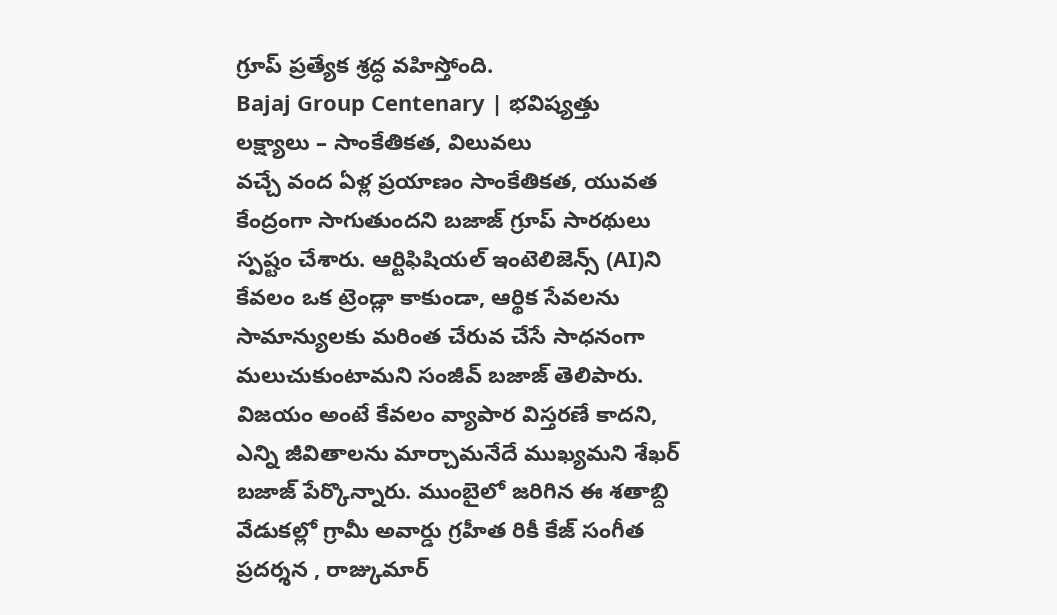గ్రూప్ ప్రత్యేక శ్రద్ధ వహిస్తోంది.
Bajaj Group Centenary | భవిష్యత్తు లక్ష్యాలు – సాంకేతికత, విలువలు
వచ్చే వంద ఏళ్ల ప్రయాణం సాంకేతికత, యువత కేంద్రంగా సాగుతుందని బజాజ్ గ్రూప్ సారథులు స్పష్టం చేశారు. ఆర్టిఫిషియల్ ఇంటెలిజెన్స్ (AI)ని కేవలం ఒక ట్రెండ్లా కాకుండా, ఆర్థిక సేవలను సామాన్యులకు మరింత చేరువ చేసే సాధనంగా మలుచుకుంటామని సంజీవ్ బజాజ్ తెలిపారు. విజయం అంటే కేవలం వ్యాపార విస్తరణే కాదని, ఎన్ని జీవితాలను మార్చామనేదే ముఖ్యమని శేఖర్ బజాజ్ పేర్కొన్నారు. ముంబైలో జరిగిన ఈ శతాబ్ది వేడుకల్లో గ్రామీ అవార్డు గ్రహీత రికీ కేజ్ సంగీత ప్రదర్శన , రాజ్కుమార్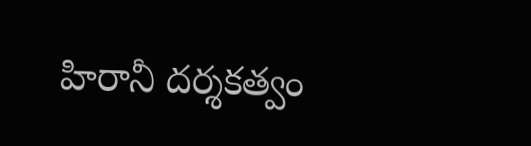హిరానీ దర్శకత్వం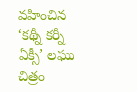వహించిన ‘కథ్నీ కర్నీ ఏక్సీ’ లఘు చిత్రం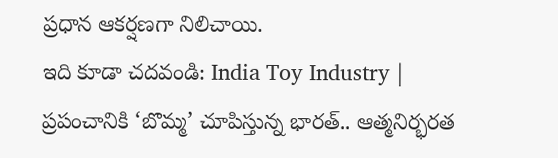ప్రధాన ఆకర్షణగా నిలిచాయి.
ఇది కూడా చదవండి: India Toy Industry | ప్రపంచానికి ‘బొమ్మ’ చూపిస్తున్న భారత్.. ఆత్మనిర్భరత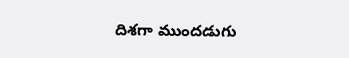దిశగా ముందడుగు